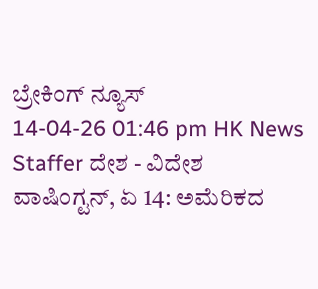ಬ್ರೇಕಿಂಗ್ ನ್ಯೂಸ್
14-04-26 01:46 pm HK News Staffer ದೇಶ - ವಿದೇಶ
ವಾಷಿಂಗ್ಟನ್, ಏ 14: ಅಮೆರಿಕದ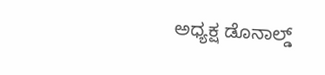ಅಧ್ಯಕ್ಷ ಡೊನಾಲ್ಡ್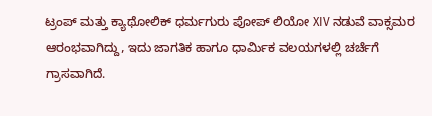ಟ್ರಂಪ್ ಮತ್ತು ಕ್ಯಾಥೋಲಿಕ್ ಧರ್ಮಗುರು ಪೋಪ್ ಲಿಯೋ XIV ನಡುವೆ ವಾಕ್ಸಮರ ಆರಂಭವಾಗಿದ್ದು, ಇದು ಜಾಗತಿಕ ಹಾಗೂ ಧಾರ್ಮಿಕ ವಲಯಗಳಲ್ಲಿ ಚರ್ಚೆಗೆ ಗ್ರಾಸವಾಗಿದೆ.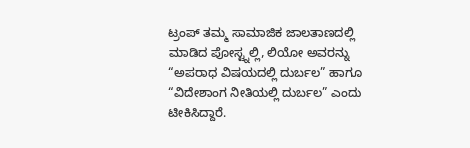ಟ್ರಂಪ್ ತಮ್ಮ ಸಾಮಾಜಿಕ ಜಾಲತಾಣದಲ್ಲಿ ಮಾಡಿದ ಪೋಸ್ಟ್ನಲ್ಲಿ, ಲಿಯೋ ಅವರನ್ನು “ಅಪರಾಧ ವಿಷಯದಲ್ಲಿ ದುರ್ಬಲ” ಹಾಗೂ “ವಿದೇಶಾಂಗ ನೀತಿಯಲ್ಲಿ ದುರ್ಬಲ” ಎಂದು ಟೀಕಿಸಿದ್ದಾರೆ.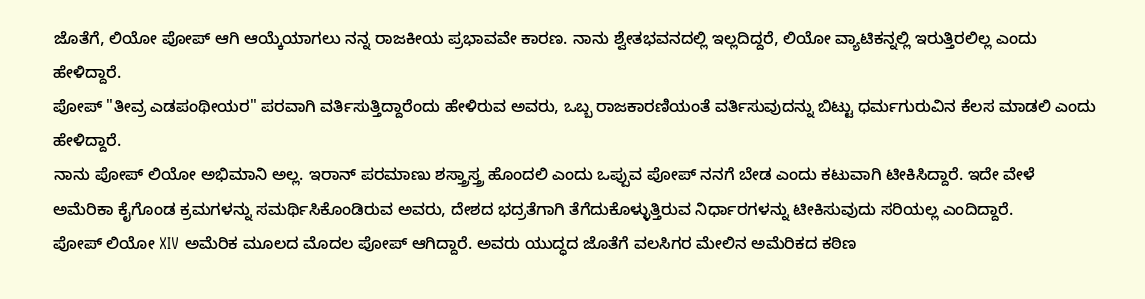ಜೊತೆಗೆ, ಲಿಯೋ ಪೋಪ್ ಆಗಿ ಆಯ್ಕೆಯಾಗಲು ನನ್ನ ರಾಜಕೀಯ ಪ್ರಭಾವವೇ ಕಾರಣ. ನಾನು ಶ್ವೇತಭವನದಲ್ಲಿ ಇಲ್ಲದಿದ್ದರೆ, ಲಿಯೋ ವ್ಯಾಟಿಕನ್ನಲ್ಲಿ ಇರುತ್ತಿರಲಿಲ್ಲ ಎಂದು ಹೇಳಿದ್ದಾರೆ.
ಪೋಪ್ "ತೀವ್ರ ಎಡಪಂಥೀಯರ" ಪರವಾಗಿ ವರ್ತಿಸುತ್ತಿದ್ದಾರೆಂದು ಹೇಳಿರುವ ಅವರು, ಒಬ್ಬ ರಾಜಕಾರಣಿಯಂತೆ ವರ್ತಿಸುವುದನ್ನು ಬಿಟ್ಟು ಧರ್ಮಗುರುವಿನ ಕೆಲಸ ಮಾಡಲಿ ಎಂದು ಹೇಳಿದ್ದಾರೆ.
ನಾನು ಪೋಪ್ ಲಿಯೋ ಅಭಿಮಾನಿ ಅಲ್ಲ. ಇರಾನ್ ಪರಮಾಣು ಶಸ್ತ್ರಾಸ್ತ್ರ ಹೊಂದಲಿ ಎಂದು ಒಪ್ಪುವ ಪೋಪ್ ನನಗೆ ಬೇಡ ಎಂದು ಕಟುವಾಗಿ ಟೀಕಿಸಿದ್ದಾರೆ. ಇದೇ ವೇಳೆ ಅಮೆರಿಕಾ ಕೈಗೊಂಡ ಕ್ರಮಗಳನ್ನು ಸಮರ್ಥಿಸಿಕೊಂಡಿರುವ ಅವರು, ದೇಶದ ಭದ್ರತೆಗಾಗಿ ತೆಗೆದುಕೊಳ್ಳುತ್ತಿರುವ ನಿರ್ಧಾರಗಳನ್ನು ಟೀಕಿಸುವುದು ಸರಿಯಲ್ಲ ಎಂದಿದ್ದಾರೆ.
ಪೋಪ್ ಲಿಯೋ XIV ಅಮೆರಿಕ ಮೂಲದ ಮೊದಲ ಪೋಪ್ ಆಗಿದ್ದಾರೆ. ಅವರು ಯುದ್ಧದ ಜೊತೆಗೆ ವಲಸಿಗರ ಮೇಲಿನ ಅಮೆರಿಕದ ಕಠಿಣ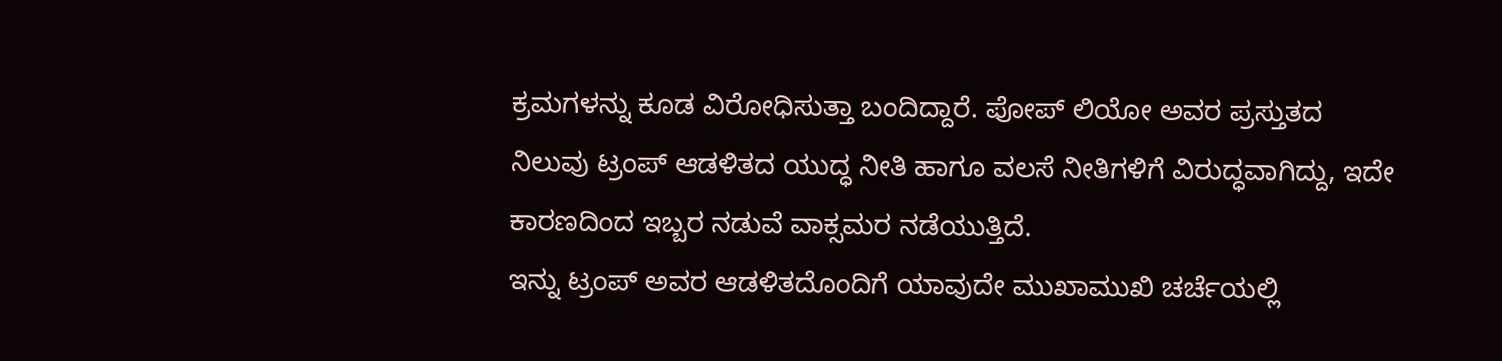ಕ್ರಮಗಳನ್ನು ಕೂಡ ವಿರೋಧಿಸುತ್ತಾ ಬಂದಿದ್ದಾರೆ. ಪೋಪ್ ಲಿಯೋ ಅವರ ಪ್ರಸ್ತುತದ ನಿಲುವು ಟ್ರಂಪ್ ಆಡಳಿತದ ಯುದ್ಧ ನೀತಿ ಹಾಗೂ ವಲಸೆ ನೀತಿಗಳಿಗೆ ವಿರುದ್ಧವಾಗಿದ್ದು, ಇದೇ ಕಾರಣದಿಂದ ಇಬ್ಬರ ನಡುವೆ ವಾಕ್ಸಮರ ನಡೆಯುತ್ತಿದೆ.
ಇನ್ನು ಟ್ರಂಪ್ ಅವರ ಆಡಳಿತದೊಂದಿಗೆ ಯಾವುದೇ ಮುಖಾಮುಖಿ ಚರ್ಚೆಯಲ್ಲಿ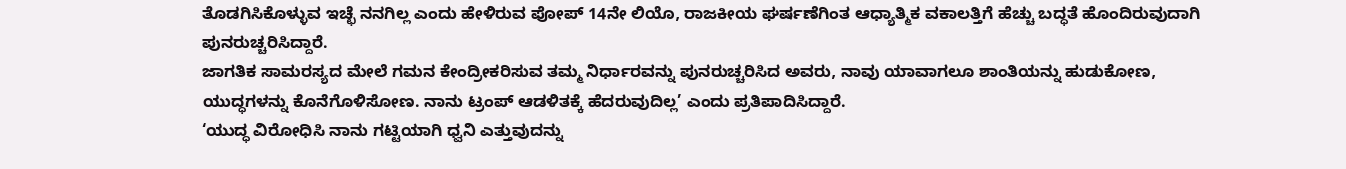ತೊಡಗಿಸಿಕೊಳ್ಳುವ ಇಚ್ಛೆ ನನಗಿಲ್ಲ ಎಂದು ಹೇಳಿರುವ ಪೋಪ್ 14ನೇ ಲಿಯೊ, ರಾಜಕೀಯ ಘರ್ಷಣೆಗಿಂತ ಆಧ್ಯಾತ್ಮಿಕ ವಕಾಲತ್ತಿಗೆ ಹೆಚ್ಚು ಬದ್ಧತೆ ಹೊಂದಿರುವುದಾಗಿ ಪುನರುಚ್ಚರಿಸಿದ್ದಾರೆ.
ಜಾಗತಿಕ ಸಾಮರಸ್ಯದ ಮೇಲೆ ಗಮನ ಕೇಂದ್ರೀಕರಿಸುವ ತಮ್ಮ ನಿರ್ಧಾರವನ್ನು ಪುನರುಚ್ಚರಿಸಿದ ಅವರು, ನಾವು ಯಾವಾಗಲೂ ಶಾಂತಿಯನ್ನು ಹುಡುಕೋಣ, ಯುದ್ಧಗಳನ್ನು ಕೊನೆಗೊಳಿಸೋಣ. ನಾನು ಟ್ರಂಪ್ ಆಡಳಿತಕ್ಕೆ ಹೆದರುವುದಿಲ್ಲ’ ಎಂದು ಪ್ರತಿಪಾದಿಸಿದ್ದಾರೆ.
‘ಯುದ್ಧ ವಿರೋಧಿಸಿ ನಾನು ಗಟ್ಟಿಯಾಗಿ ಧ್ವನಿ ಎತ್ತುವುದನ್ನು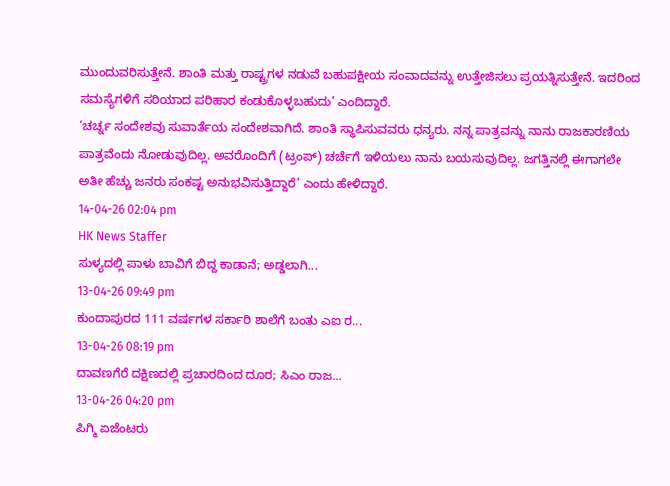ಮುಂದುವರಿಸುತ್ತೇನೆ. ಶಾಂತಿ ಮತ್ತು ರಾಷ್ಟ್ರಗಳ ನಡುವೆ ಬಹುಪಕ್ಷೀಯ ಸಂವಾದವನ್ನು ಉತ್ತೇಜಿಸಲು ಪ್ರಯತ್ನಿಸುತ್ತೇನೆ. ಇದರಿಂದ ಸಮಸ್ಯೆಗಳಿಗೆ ಸರಿಯಾದ ಪರಿಹಾರ ಕಂಡುಕೊಳ್ಳಬಹುದು’ ಎಂದಿದ್ದಾರೆ.
‘ಚರ್ಚ್ನ ಸಂದೇಶವು ಸುವಾರ್ತೆಯ ಸಂದೇಶವಾಗಿದೆ. ಶಾಂತಿ ಸ್ಥಾಪಿಸುವವರು ಧನ್ಯರು. ನನ್ನ ಪಾತ್ರವನ್ನು ನಾನು ರಾಜಕಾರಣಿಯ ಪಾತ್ರವೆಂದು ನೋಡುವುದಿಲ್ಲ. ಅವರೊಂದಿಗೆ (ಟ್ರಂಪ್) ಚರ್ಚೆಗೆ ಇಳಿಯಲು ನಾನು ಬಯಸುವುದಿಲ್ಲ. ಜಗತ್ತಿನಲ್ಲಿ ಈಗಾಗಲೇ ಅತೀ ಹೆಚ್ಚು ಜನರು ಸಂಕಷ್ಟ ಅನುಭವಿಸುತ್ತಿದ್ದಾರೆ’ ಎಂದು ಹೇಳಿದ್ದಾರೆ.
14-04-26 02:04 pm
HK News Staffer
ಸುಳ್ಯದಲ್ಲಿ ಪಾಳು ಬಾವಿಗೆ ಬಿದ್ದ ಕಾಡಾನೆ; ಅಡ್ಡಲಾಗಿ...
13-04-26 09:49 pm
ಕುಂದಾಪುರದ 111 ವರ್ಷಗಳ ಸರ್ಕಾರಿ ಶಾಲೆಗೆ ಬಂತು ಎಐ ರ...
13-04-26 08:19 pm
ದಾವಣಗೆರೆ ದಕ್ಷಿಣದಲ್ಲಿ ಪ್ರಚಾರದಿಂದ ದೂರ; ಸಿಎಂ ರಾಜ...
13-04-26 04:20 pm
ಪಿಗ್ಮಿ ಏಜೆಂಟರು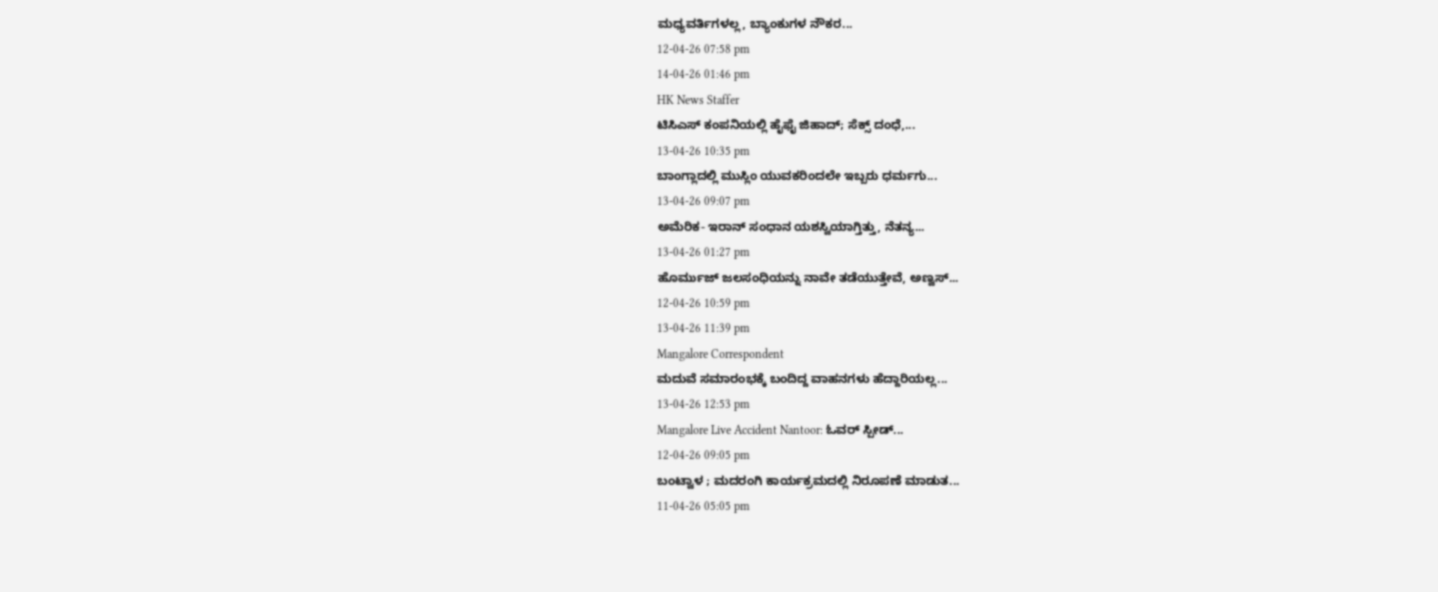ಮಧ್ಯವರ್ತಿಗಳಲ್ಲ, ಬ್ಯಾಂಕುಗಳ ನೌಕರ...
12-04-26 07:58 pm
14-04-26 01:46 pm
HK News Staffer
ಟಿಸಿಎಸ್ ಕಂಪನಿಯಲ್ಲಿ ಹೈಫೈ ಜಿಹಾದ್; ಸೆಕ್ಸ್ ದಂಧೆ,...
13-04-26 10:35 pm
ಬಾಂಗ್ಲಾದಲ್ಲಿ ಮುಸ್ಲಿಂ ಯುವಕರಿಂದಲೇ ಇಬ್ಬರು ಧರ್ಮಗು...
13-04-26 09:07 pm
ಅಮೆರಿಕ- ಇರಾನ್ ಸಂಧಾನ ಯಶಸ್ವಿಯಾಗ್ತಿತ್ತು, ನೆತನ್ಯ...
13-04-26 01:27 pm
ಹೊರ್ಮುಜ್ ಜಲಸಂಧಿಯನ್ನು ನಾವೇ ತಡೆಯುತ್ತೇವೆ, ಅಣ್ವಸ್...
12-04-26 10:59 pm
13-04-26 11:39 pm
Mangalore Correspondent
ಮದುವೆ ಸಮಾರಂಭಕ್ಕೆ ಬಂದಿದ್ದ ವಾಹನಗಳು ಹೆದ್ದಾರಿಯಲ್ಲ...
13-04-26 12:53 pm
Mangalore Live Accident Nantoor: ಓವರ್ ಸ್ಪೀಡ್...
12-04-26 09:05 pm
ಬಂಟ್ವಾಳ ; ಮದರಂಗಿ ಕಾರ್ಯಕ್ರಮದಲ್ಲಿ ನಿರೂಪಣೆ ಮಾಡುತ...
11-04-26 05:05 pm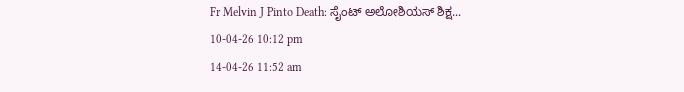Fr Melvin J Pinto Death: ಸೈಂಟ್ ಅಲೋಶಿಯಸ್ ಶಿಕ್ಷ...
10-04-26 10:12 pm
14-04-26 11:52 am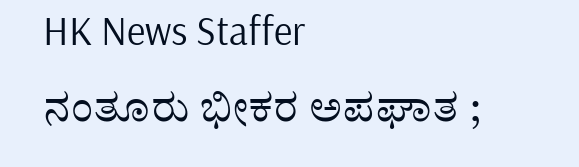HK News Staffer
ನಂತೂರು ಭೀಕರ ಅಪಘಾತ ;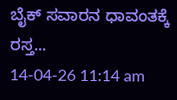ಬೈಕ್ ಸವಾರನ ಧಾವಂತಕ್ಕೆ ರಸ್ತ...
14-04-26 11:14 am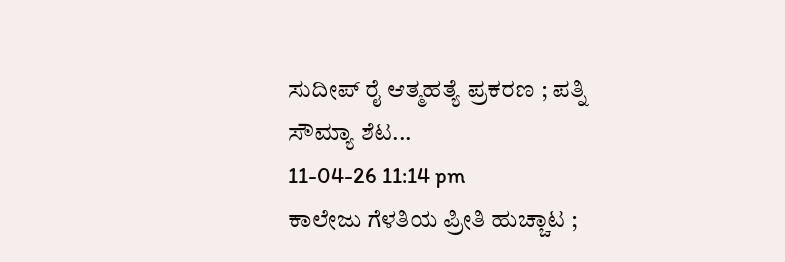ಸುದೀಪ್ ರೈ ಆತ್ಮಹತ್ಯೆ ಪ್ರಕರಣ ; ಪತ್ನಿ ಸೌಮ್ಯಾ ಶೆಟ...
11-04-26 11:14 pm
ಕಾಲೇಜು ಗೆಳತಿಯ ಪ್ರೀತಿ ಹುಚ್ಚಾಟ ;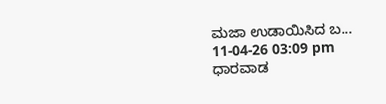ಮಜಾ ಉಡಾಯಿಸಿದ ಬ...
11-04-26 03:09 pm
ಧಾರವಾಡ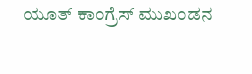ಯೂತ್ ಕಾಂಗ್ರೆಸ್ ಮುಖಂಡನ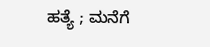ಹತ್ಯೆ ; ಮನೆಗೆ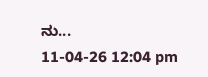ನು...
11-04-26 12:04 pm